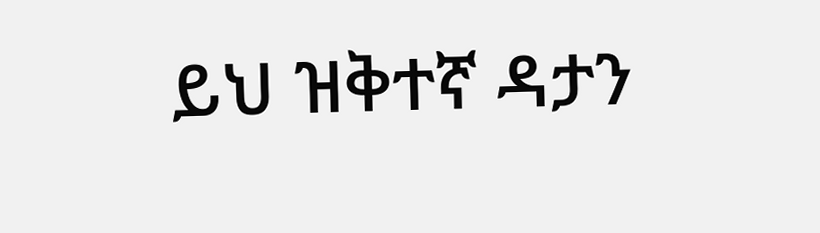ይህ ዝቅተኛ ዳታን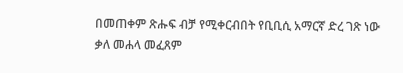በመጠቀም ጽሑፍ ብቻ የሚቀርብበት የቢቢሲ አማርኛ ድረ ገጽ ነው
ቃለ መሐላ መፈጸም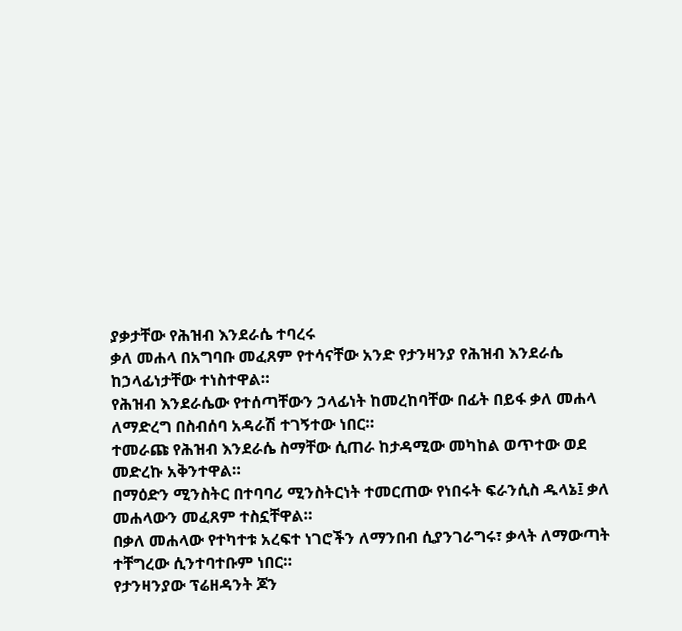ያቃታቸው የሕዝብ እንደራሴ ተባረሩ
ቃለ መሐላ በአግባቡ መፈጸም የተሳናቸው አንድ የታንዛንያ የሕዝብ እንደራሴ ከኃላፊነታቸው ተነስተዋል።
የሕዝብ እንደራሴው የተሰጣቸውን ኃላፊነት ከመረከባቸው በፊት በይፋ ቃለ መሐላ ለማድረግ በስብሰባ አዳራሽ ተገኝተው ነበር።
ተመራጩ የሕዝብ እንደራሴ ስማቸው ሲጠራ ከታዳሚው መካከል ወጥተው ወደ መድረኩ አቅንተዋል።
በማዕድን ሚንስትር በተባባሪ ሚንስትርነት ተመርጠው የነበሩት ፍራንሲስ ዱላኔ፤ ቃለ መሐላውን መፈጸም ተስኗቸዋል።
በቃለ መሐላው የተካተቱ አረፍተ ነገሮችን ለማንበብ ሲያንገራግሩ፣ ቃላት ለማውጣት ተቸግረው ሲንተባተቡም ነበር።
የታንዛንያው ፕሬዘዳንት ጆን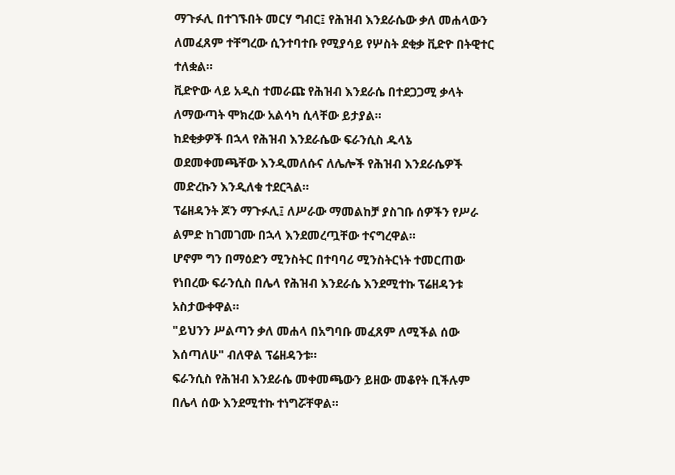ማጉፉሊ በተገኙበት መርሃ ግብር፤ የሕዝብ እንደራሴው ቃለ መሐላውን ለመፈጸም ተቸግረው ሲንተባተቡ የሚያሳይ የሦስት ደቂቃ ቪድዮ በትዊተር ተለቋል።
ቪድዮው ላይ አዲስ ተመራጩ የሕዝብ እንደራሴ በተደጋጋሚ ቃላት ለማውጣት ሞክረው አልሳካ ሲላቸው ይታያል።
ከደቂቃዎች በኋላ የሕዝብ እንደራሴው ፍራንሲስ ዱላኔ ወደመቀመጫቸው እንዲመለሱና ለሌሎች የሕዝብ እንደራሴዎች መድረኩን እንዲለቁ ተደርጓል።
ፕሬዘዳንት ጆን ማጉፉሊ፤ ለሥራው ማመልከቻ ያስገቡ ሰዎችን የሥራ ልምድ ከገመገሙ በኋላ እንደመረጧቸው ተናግረዋል።
ሆኖም ግን በማዕድን ሚንስትር በተባባሪ ሚንስትርነት ተመርጠው የነበረው ፍራንሲስ በሌላ የሕዝብ እንደራሴ እንደሚተኩ ፕሬዘዳንቱ አስታውቀዋል።
"ይህንን ሥልጣን ቃለ መሐላ በአግባቡ መፈጸም ለሚችል ሰው እሰጣለሁ" ብለዋል ፕሬዘዳንቱ።
ፍራንሲስ የሕዝብ እንደራሴ መቀመጫውን ይዘው መቆየት ቢችሉም በሌላ ሰው እንደሚተኩ ተነግሯቸዋል።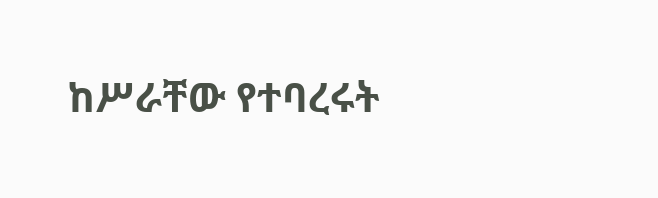ከሥራቸው የተባረሩት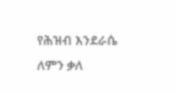የሕዝብ እንደራሴ ለምን ቃለ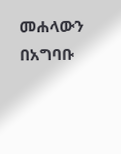መሐላውን በአግባቡ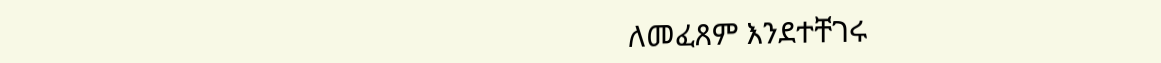ለመፈጸም እንደተቸገሩ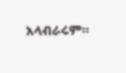አላብራሩም።